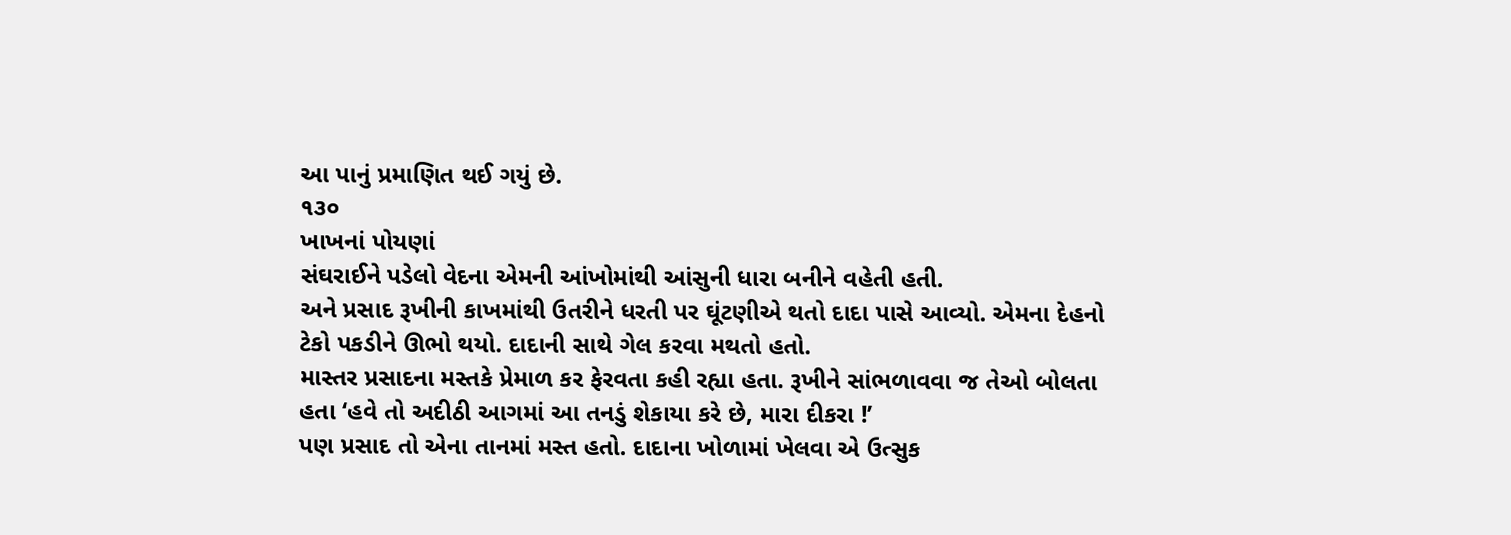આ પાનું પ્રમાણિત થઈ ગયું છે.
૧૩૦
ખાખનાં પોયણાં
સંઘરાઈને પડેલો વેદના એમની આંખોમાંથી આંસુની ધારા બનીને વહેતી હતી.
અને પ્રસાદ રૂખીની કાખમાંથી ઉતરીને ધરતી પર ઘૂંટણીએ થતો દાદા પાસે આવ્યો. એમના દેહનો ટેકો પકડીને ઊભો થયો. દાદાની સાથે ગેલ કરવા મથતો હતો.
માસ્તર પ્રસાદના મસ્તકે પ્રેમાળ કર ફેરવતા કહી રહ્યા હતા. રૂખીને સાંભળાવવા જ તેઓ બોલતા હતા ‘હવે તો અદીઠી આગમાં આ તનડું શેકાયા કરે છે, મારા દીકરા !’
પણ પ્રસાદ તો એના તાનમાં મસ્ત હતો. દાદાના ખોળામાં ખેલવા એ ઉત્સુક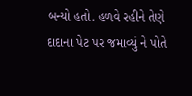બન્યો હતો. હળવે રહીને તેણે દાદાના પેટ પર જમાવ્યું ને પોતે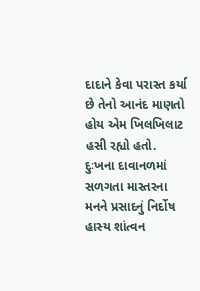દાદાને કેવા પરાસ્ત કર્યા છે તેનો આનંદ માણતો હોય એમ ખિલખિલાટ હસી રહ્યો હતો.
દુઃખના દાવાનળમાં સળગતા માસ્તરના મનને પ્રસાદનું નિર્દોષ હાસ્ય શાંત્વન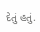દેતું હતું.